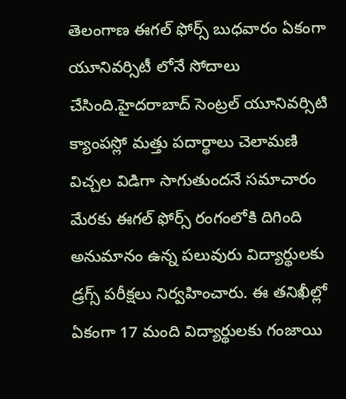తెలంగాణ ఈగల్ ఫోర్స్ బుధవారం ఏకంగా యూనివర్సిటీ లోనే సోదాలు చేసింది.హైదరాబాద్ సెంట్రల్ యూనివర్సిటి క్యాంపస్లో మత్తు పదార్థాలు చెలామణి విచ్చల విడిగా సాగుతుందనే సమాచారం మేరకు ఈగల్ ఫోర్స్ రంగంలోకి దిగింది అనుమానం ఉన్న పలువురు విద్యార్థులకు డ్రగ్స్ పరీక్షలు నిర్వహించారు. ఈ తనిఖీల్లో ఏకంగా 17 మంది విద్యార్థులకు గంజాయి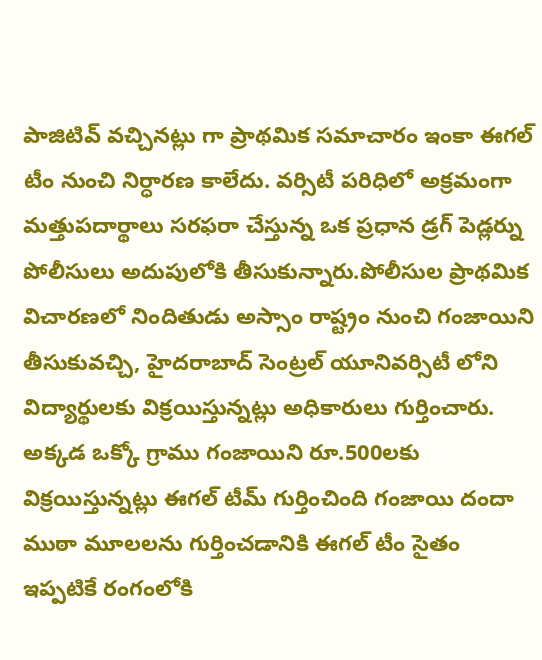పాజిటివ్ వచ్చినట్లు గా ప్రాథమిక సమాచారం ఇంకా ఈగల్ టీం నుంచి నిర్ధారణ కాలేదు. వర్సిటీ పరిధిలో అక్రమంగా మత్తుపదార్థాలు సరఫరా చేస్తున్న ఒక ప్రధాన డ్రగ్ పెడ్లర్ను పోలీసులు అదుపులోకి తీసుకున్నారు.పోలీసుల ప్రాథమిక విచారణలో నిందితుడు అస్సాం రాష్ట్రం నుంచి గంజాయిని తీసుకువచ్చి, హైదరాబాద్ సెంట్రల్ యూనివర్సిటీ లోని విద్యార్థులకు విక్రయిస్తున్నట్లు అధికారులు గుర్తించారు. అక్కడ ఒక్కో గ్రాము గంజాయిని రూ.500లకు విక్రయిస్తున్నట్లు ఈగల్ టీమ్ గుర్తించింది గంజాయి దందా ముఠా మూలలను గుర్తించడానికి ఈగల్ టీం సైతం ఇప్పటికే రంగంలోకి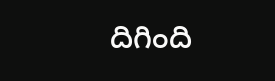దిగింది